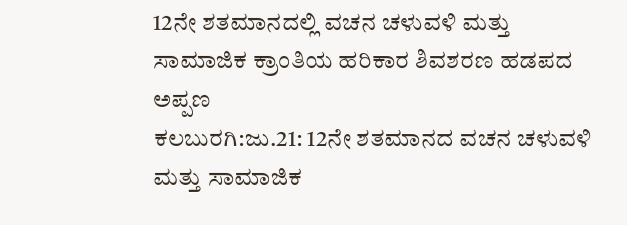12ನೇ ಶತಮಾನದಲ್ಲಿ ವಚನ ಚಳುವಳಿ ಮತ್ತು ಸಾಮಾಜಿಕ ಕ್ರಾಂತಿಯ ಹರಿಕಾರ ಶಿವಶರಣ ಹಡಪದ ಅಪ್ಪಣ
ಕಲಬುರಗಿ:ಜು.21: 12ನೇ ಶತಮಾನದ ವಚನ ಚಳುವಳಿ ಮತ್ತು ಸಾಮಾಜಿಕ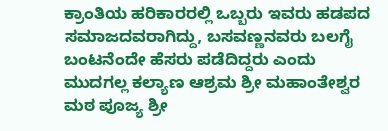ಕ್ರಾಂತಿಯ ಹರಿಕಾರರಲ್ಲಿ ಒಬ್ಬರು ಇವರು ಹಡಪದ ಸಮಾಜದವರಾಗಿದ್ದು, ಬಸವಣ್ಣನವರು ಬಲಗೈ ಬಂಟನೆಂದೇ ಹೆಸರು ಪಡೆದಿದ್ದರು ಎಂದು ಮುದಗಲ್ಲ ಕಲ್ಯಾಣ ಆಶ್ರಮ ಶ್ರೀ ಮಹಾಂತೇಶ್ವರ ಮಠ ಪೂಜ್ಯ ಶ್ರೀ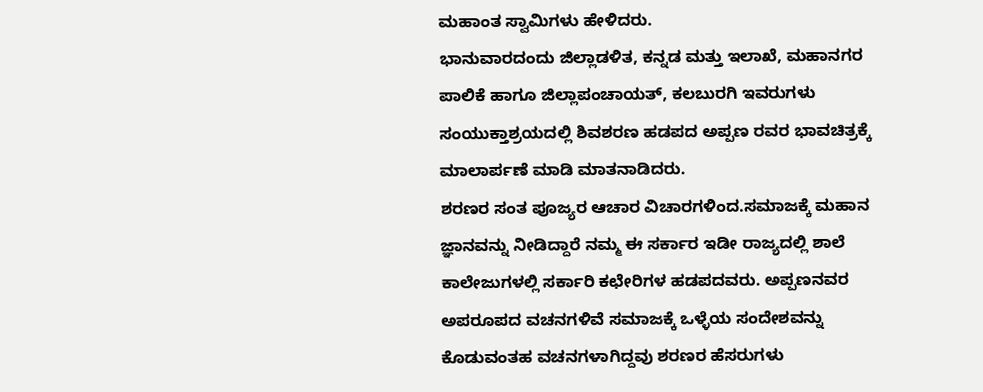ಮಹಾಂತ ಸ್ವಾಮಿಗಳು ಹೇಳಿದರು.
ಭಾನುವಾರದಂದು ಜಿಲ್ಲಾಡಳಿತ, ಕನ್ನಡ ಮತ್ತು ಇಲಾಖೆ, ಮಹಾನಗರ ಪಾಲಿಕೆ ಹಾಗೂ ಜಿಲ್ಲಾಪಂಚಾಯತ್, ಕಲಬುರಗಿ ಇವರುಗಳು ಸಂಯುಕ್ತಾಶ್ರಯದಲ್ಲಿ ಶಿವಶರಣ ಹಡಪದ ಅಪ್ಪಣ ರವರ ಭಾವಚಿತ್ರಕ್ಕೆ ಮಾಲಾರ್ಪಣೆ ಮಾಡಿ ಮಾತನಾಡಿದರು.
ಶರಣರ ಸಂತ ಪೂಜ್ಯರ ಆಚಾರ ವಿಚಾರಗಳಿಂದ.ಸಮಾಜಕ್ಕೆ ಮಹಾನ ಜ್ಞಾನವನ್ನು ನೀಡಿದ್ದಾರೆ ನಮ್ಮ ಈ ಸರ್ಕಾರ ಇಡೀ ರಾಜ್ಯದಲ್ಲಿ ಶಾಲೆ ಕಾಲೇಜುಗಳಲ್ಲಿ ಸರ್ಕಾರಿ ಕಛೇರಿಗಳ ಹಡಪದವರು. ಅಪ್ಪಣನವರ ಅಪರೂಪದ ವಚನಗಳಿವೆ ಸಮಾಜಕ್ಕೆ ಒಳ್ಳೆಯ ಸಂದೇಶವನ್ನು ಕೊಡುವಂತಹ ವಚನಗಳಾಗಿದ್ದವು ಶರಣರ ಹೆಸರುಗಳು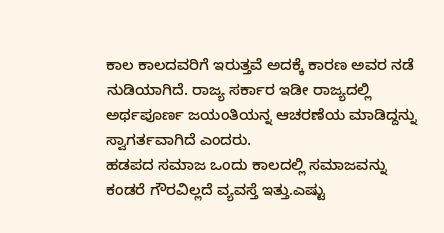ಕಾಲ ಕಾಲದವರಿಗೆ ಇರುತ್ತವೆ ಅದಕ್ಕೆ ಕಾರಣ ಅವರ ನಡೆ ನುಡಿಯಾಗಿದೆ. ರಾಜ್ಯ ಸರ್ಕಾರ ಇಡೀ ರಾಜ್ಯದಲ್ಲಿ ಅರ್ಥಪೂರ್ಣ ಜಯಂತಿಯನ್ನ ಆಚರಣೆಯ ಮಾಡಿದ್ದನ್ನು ಸ್ವಾಗರ್ತವಾಗಿದೆ ಎಂದರು.
ಹಡಪದ ಸಮಾಜ ಒಂದು ಕಾಲದಲ್ಲಿ ಸಮಾಜವನ್ನು ಕಂಡರೆ ಗೌರವಿಲ್ಲದೆ ವ್ಯವಸ್ತೆ ಇತ್ತು.ಎಷ್ಟು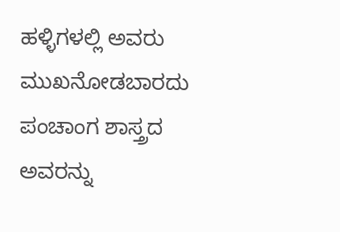ಹಳ್ಳಿಗಳಲ್ಲಿ ಅವರು ಮುಖನೋಡಬಾರದು ಪಂಚಾಂಗ ಶಾಸ್ತ್ರದ ಅವರನ್ನು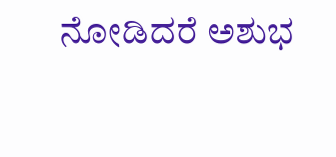ನೋಡಿದರೆ ಅಶುಭ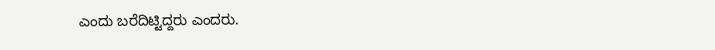ಎಂದು ಬರೆದಿಟ್ಟಿದ್ದರು ಎಂದರು.